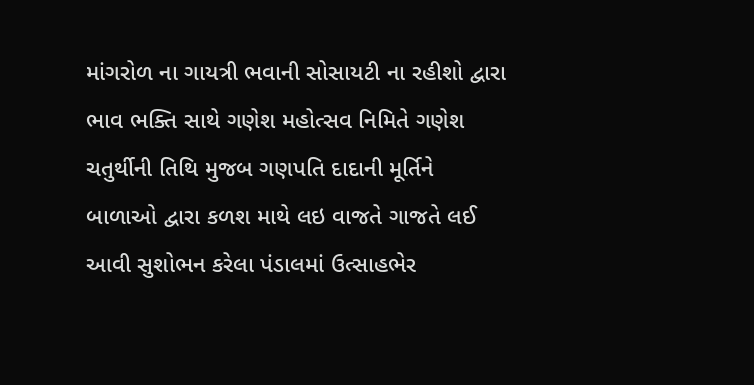માંગરોળ ના ગાયત્રી ભવાની સોસાયટી ના રહીશો દ્વારા ભાવ ભક્તિ સાથે ગણેશ મહોત્સવ નિમિતે ગણેશ ચતુર્થીની તિથિ મુજબ ગણપતિ દાદાની મૂર્તિને બાળાઓ દ્વારા કળશ માથે લઇ વાજતે ગાજતે લઈ આવી સુશોભન કરેલા પંડાલમાં ઉત્સાહભેર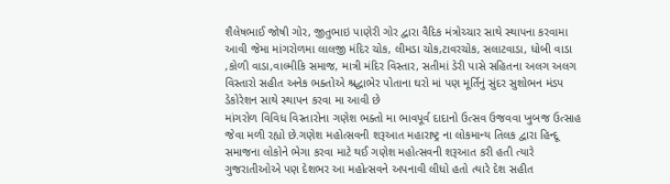શૈલેષભાઈ જોષી ગોર, જીતુભાઇ પાણેરી ગોર દ્વારા વૈદિક મંત્રોચ્ચાર સાથે સ્થાપના કરવામા આવી જેમા માંગરોળમા લાલજી મંદિર ચોક, લીમડા ચોક,ટાવરચોક, સલાટવાડા, ધોબી વાડા ,કોળી વાડા,વાલ્મીકિ સમાજ, માત્રી મંદિર વિસ્તાર, સતીમાં ડેરી પાસે સહિતના અલગ અલગ વિસ્તારો સહીત અનેક ભક્તોએ શ્રદ્ધાભેર પોતાના ઘરો માં પણ મૂર્તિનું સુંદર સુશોભન મંડપ ડેકોરેશન સાથે સ્થાપન કરવા મા આવી છે
માંગરોળ વિવિધ વિસ્તારોના ગણેશ ભક્તો મા ભાવપૂર્વ દાદાનો ઉત્સવ ઉજવવા ખુબજ ઉત્સાહ જેવા મળી રહ્યો છે.ગણેશ મહોત્સવની શરૂઆત મહારાષ્ટ્ર ના લોકમાન્ય તિલક દ્વારા હિન્દૂ સમાજના લોકોને ભેગા કરવા માટે થઈ ગણેશ મહોત્સવની શરૂઆત કરી હતી ત્યારે ગુજરાતીઓએ પણ દેશભર આ મહોત્સવને અપનાવી લીધો હતો ત્યારે દેશ સહીત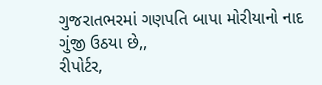ગુજરાતભરમાં ગણપતિ બાપા મોરીયાનો નાદ ગુંજી ઉઠયા છે,,
રીપોર્ટર,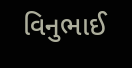વિનુભાઈ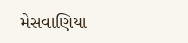મેસવાણિયા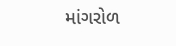માંગરોળ